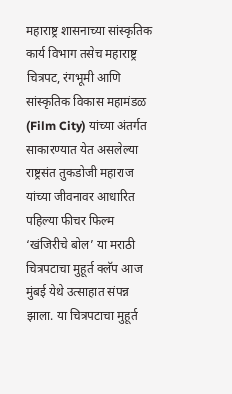महाराष्ट्र शासनाच्या सांस्कृतिक कार्य विभाग तसेच महाराष्ट्र चित्रपट, रंगभूमी आणि सांस्कृतिक विकास महामंडळ (Film City) यांच्या अंतर्गत साकारण्यात येत असलेल्या राष्ट्रसंत तुकडोजी महाराज यांच्या जीवनावर आधारित पहिल्या फीचर फिल्म ‘खंजिरीचे बोल’ या मराठी चित्रपटाचा मुहूर्त क्लॅप आज मुंबई येथे उत्साहात संपन्न झाला. या चित्रपटाचा मुहूर्त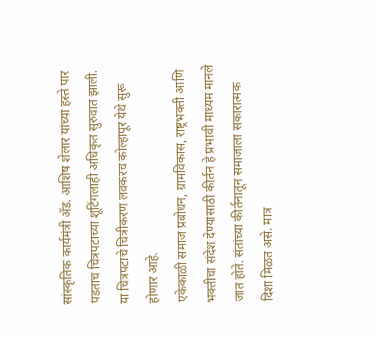सांस्कृतिक कार्यमंत्री ॲड. आशिष शेलार यांच्या हस्ते पार पडताच चित्रपटाच्या शूटिंगलाही अधिकृत सुरुवात झाली. या चित्रपटाचे चित्रीकरण लवकरच कोल्हापूर येथे सुरू होणार आहे.
एकेकाळी समाज प्रबोधन, ग्रामविकास, राष्ट्रभक्ती आणि भक्तीचा संदेश देण्यासाठी कीर्तन हे प्रभावी माध्यम मानले जात होते. संतांच्या कीर्तनातून समाजाला सकारात्मक दिशा मिळत असे. मात्र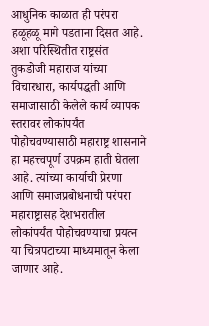आधुनिक काळात ही परंपरा हळूहळू मागे पडताना दिसत आहे. अशा परिस्थितीत राष्ट्रसंत तुकडोजी महाराज यांच्या विचारधारा, कार्यपद्धती आणि समाजासाठी केलेले कार्य व्यापक स्तरावर लोकांपर्यंत पोहोचवण्यासाठी महाराष्ट्र शासनाने हा महत्त्वपूर्ण उपक्रम हाती घेतला आहे. त्यांच्या कार्याची प्रेरणा आणि समाजप्रबोधनाची परंपरा महाराष्ट्रासह देशभरातील लोकांपर्यंत पोहोचवण्याचा प्रयत्न या चित्रपटाच्या माध्यमातून केला जाणार आहे.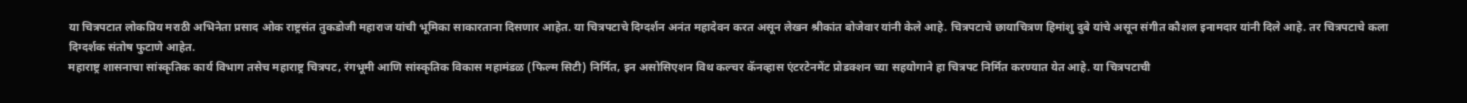या चित्रपटात लोकप्रिय मराठी अभिनेता प्रसाद ओक राष्ट्रसंत तुकडोजी महाराज यांची भूमिका साकारताना दिसणार आहेत. या चित्रपटाचे दिग्दर्शन अनंत महादेवन करत असून लेखन श्रीकांत बोजेवार यांनी केले आहे. चित्रपटाचे छायाचित्रण हिमांशु दुबे यांचे असून संगीत कौशल इनामदार यांनी दिले आहे. तर चित्रपटाचे कला दिग्दर्शक संतोष फुटाणे आहेत.
महाराष्ट्र शासनाचा सांस्कृतिक कार्य विभाग तसेच महाराष्ट्र चित्रपट, रंगभूमी आणि सांस्कृतिक विकास महामंडळ (फिल्म सिटी) निर्मित, इन असोसिएशन विथ कल्चर कॅनव्हास एंटरटेनमेंट प्रोडक्शन च्या सहयोगाने हा चित्रपट निर्मित करण्यात येत आहे. या चित्रपटाची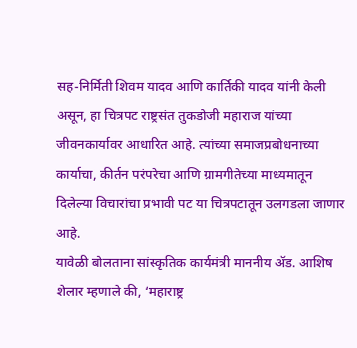सह-निर्मिती शिवम यादव आणि कार्तिकी यादव यांनी केली असून, हा चित्रपट राष्ट्रसंत तुकडोजी महाराज यांच्या जीवनकार्यावर आधारित आहे. त्यांच्या समाजप्रबोधनाच्या कार्याचा, कीर्तन परंपरेचा आणि ग्रामगीतेच्या माध्यमातून दिलेल्या विचारांचा प्रभावी पट या चित्रपटातून उलगडला जाणार आहे.
यावेळी बोलताना सांस्कृतिक कार्यमंत्री माननीय ॲड. आशिष शेलार म्हणाले की, ‘महाराष्ट्र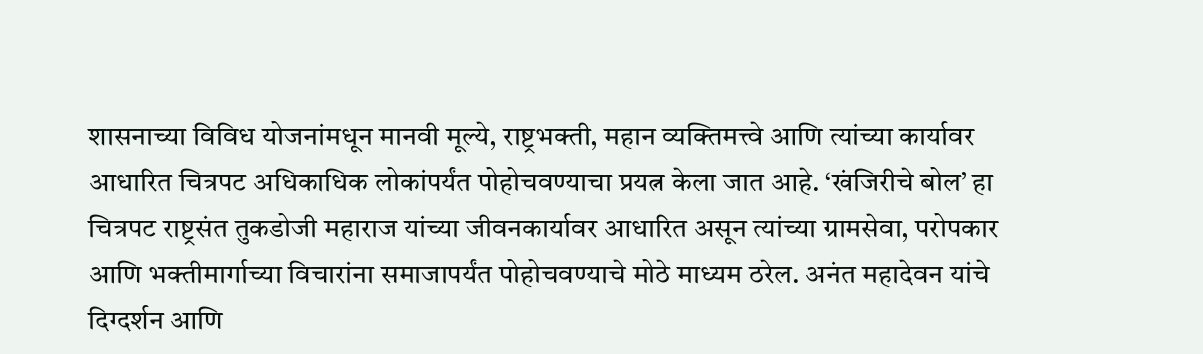शासनाच्या विविध योजनांमधून मानवी मूल्ये, राष्ट्रभक्ती, महान व्यक्तिमत्त्वे आणि त्यांच्या कार्यावर आधारित चित्रपट अधिकाधिक लोकांपर्यंत पोहोचवण्याचा प्रयत्न केला जात आहे. ‘खंजिरीचे बोल’ हा चित्रपट राष्ट्रसंत तुकडोजी महाराज यांच्या जीवनकार्यावर आधारित असून त्यांच्या ग्रामसेवा, परोपकार आणि भक्तीमार्गाच्या विचारांना समाजापर्यंत पोहोचवण्याचे मोठे माध्यम ठरेल. अनंत महादेवन यांचे दिग्दर्शन आणि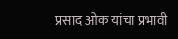प्रसाद ओक यांचा प्रभावी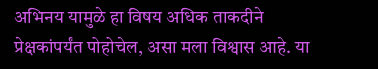अभिनय यामुळे हा विषय अधिक ताकदीने प्रेक्षकांपर्यंत पोहोचेल, असा मला विश्वास आहे. या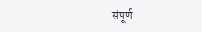संपूर्ण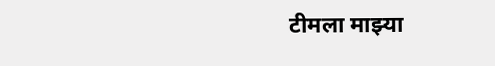टीमला माझ्या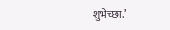शुभेच्छा.’